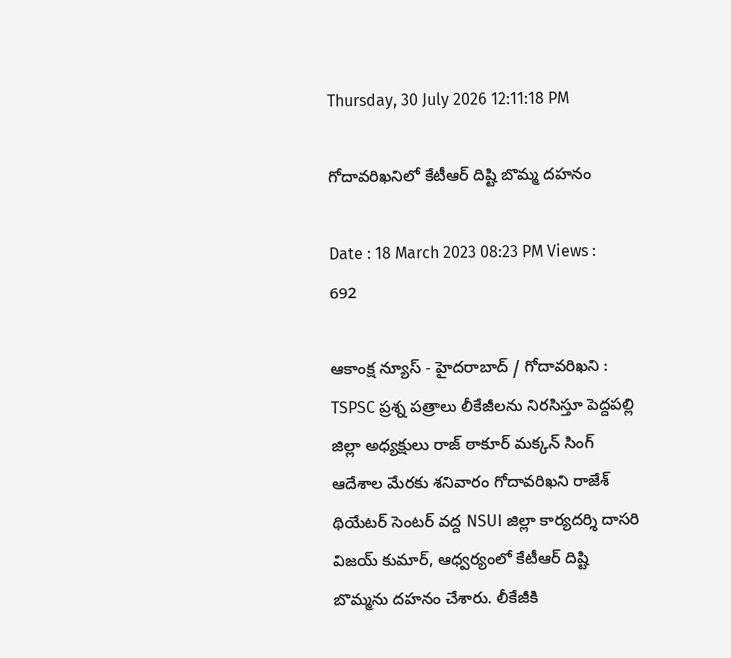Thursday, 30 July 2026 12:11:18 PM

గోదావరిఖనిలో కేటీఆర్ దిష్టి బొమ్మ దహనం

Date : 18 March 2023 08:23 PM Views : 692

ఆకాంక్ష న్యూస్ - హైదరాబాద్ / గోదావరిఖని : TSPSC ప్రశ్న పత్రాలు లీకేజీలను నిరసిస్తూ పెద్దపల్లి జిల్లా అధ్యక్షులు రాజ్ ఠాకూర్ మక్కన్ సింగ్ ఆదేశాల మేరకు శనివారం గోదావరిఖని రాజేశ్ థియేటర్ సెంటర్ వద్ద NSUI జిల్లా కార్యదర్శి దాసరి విజయ్ కుమార్, ఆధ్వర్యంలో కేటీఆర్ దిష్టి బొమ్మను దహనం చేశారు. లీకేజీకి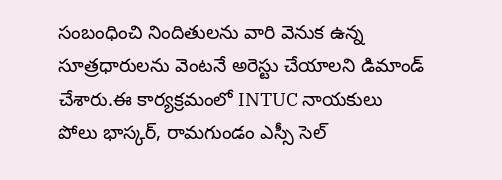సంబంధించి నిందితులను వారి వెనుక ఉన్న సూత్రధారులను వెంటనే అరెస్టు చేయాలని డిమాండ్ చేశారు.ఈ కార్యక్రమంలో INTUC నాయకులు పోలు భాస్కర్, రామగుండం ఎస్సీ సెల్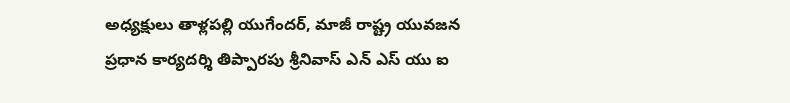అధ్యక్షులు తాళ్లపల్లి యుగేందర్, మాజీ రాష్ట్ర యువజన ప్రధాన కార్యదర్శి తిప్పారపు శ్రీనివాస్ ఎన్ ఎస్ యు ఐ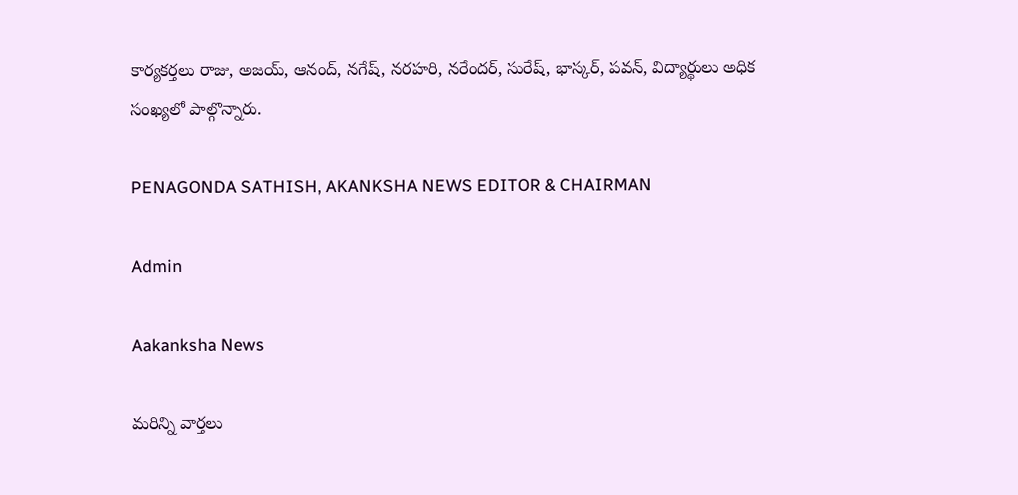కార్యకర్తలు రాజు, అజయ్, ఆనంద్, నగేష్, నరహరి, నరేందర్, సురేష్, భాస్కర్, పవన్, విద్యార్థులు అధిక సంఖ్యలో పాల్గొన్నారు.

PENAGONDA SATHISH, AKANKSHA NEWS EDITOR & CHAIRMAN

Admin

Aakanksha News

మరిన్ని వార్తలు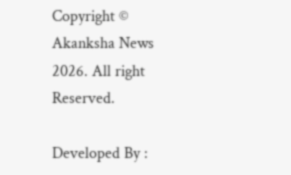Copyright © Akanksha News 2026. All right Reserved.

Developed By :